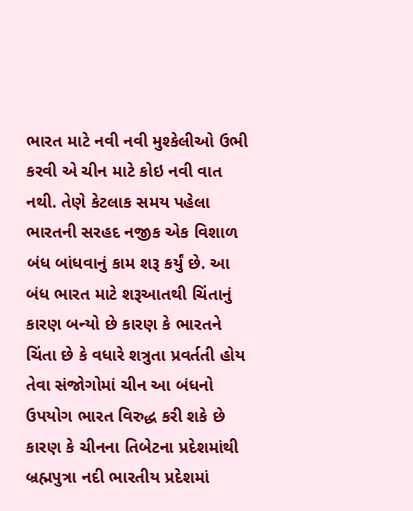ભારત માટે નવી નવી મુશ્કેલીઓ ઉભી કરવી એ ચીન માટે કોઇ નવી વાત નથી. તેણે કેટલાક સમય પહેલા ભારતની સરહદ નજીક એક વિશાળ બંધ બાંધવાનું કામ શરૂ કર્યું છે. આ બંધ ભારત માટે શરૂઆતથી ચિંતાનું કારણ બન્યો છે કારણ કે ભારતને ચિંતા છે કે વધારે શત્રુતા પ્રવર્તતી હોય તેવા સંજોગોમાં ચીન આ બંધનો ઉપયોગ ભારત વિરુદ્ધ કરી શકે છે કારણ કે ચીનના તિબેટના પ્રદેશમાંથી બ્રહ્મપુત્રા નદી ભારતીય પ્રદેશમાં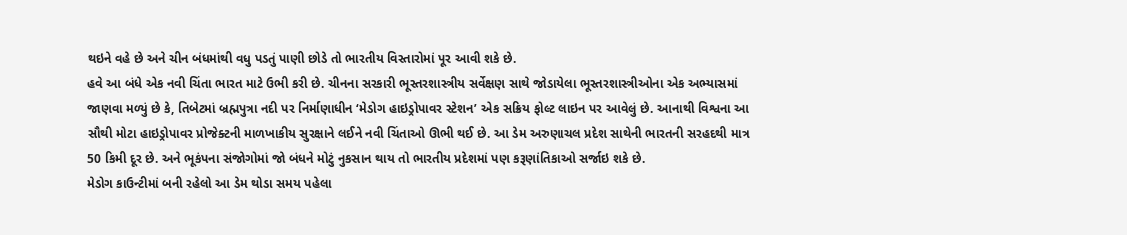થઇને વહે છે અને ચીન બંધમાંથી વધુ પડતું પાણી છોડે તો ભારતીય વિસ્તારોમાં પૂર આવી શકે છે.
હવે આ બંધે એક નવી ચિંતા ભારત માટે ઉભી કરી છે. ચીનના સરકારી ભૂસ્તરશાસ્ત્રીય સર્વેક્ષણ સાથે જોડાયેલા ભૂસ્તરશાસ્ત્રીઓના એક અભ્યાસમાં જાણવા મળ્યું છે કે, તિબેટમાં બ્રહ્મપુત્રા નદી પર નિર્માણાધીન ‘મેડોગ હાઇડ્રોપાવર સ્ટેશન’ એક સક્રિય ફોલ્ટ લાઇન પર આવેલું છે. આનાથી વિશ્વના આ સૌથી મોટા હાઇડ્રોપાવર પ્રોજેક્ટની માળખાકીય સુરક્ષાને લઈને નવી ચિંતાઓ ઊભી થઈ છે. આ ડેમ અરુણાચલ પ્રદેશ સાથેની ભારતની સરહદથી માત્ર 50 કિમી દૂર છે. અને ભૂકંપના સંજોગોમાં જો બંધને મોટું નુકસાન થાય તો ભારતીય પ્રદેશમાં પણ કરૂણાંતિકાઓ સર્જાઇ શકે છે.
મેડોગ કાઉન્ટીમાં બની રહેલો આ ડેમ થોડા સમય પહેલા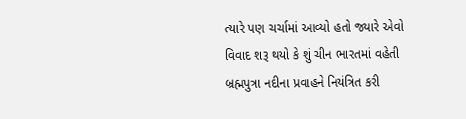ત્યારે પણ ચર્ચામાં આવ્યો હતો જ્યારે એવો વિવાદ શરૂ થયો કે શું ચીન ભારતમાં વહેતી બ્રહ્મપુત્રા નદીના પ્રવાહને નિયંત્રિત કરી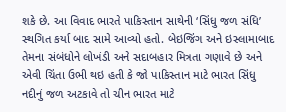શકે છે. આ વિવાદ ભારતે પાકિસ્તાન સાથેની ‘સિંધુ જળ સંધિ’ સ્થગિત કર્યા બાદ સામે આવ્યો હતો. બેઇજિંગ અને ઇસ્લામાબાદ તેમના સંબંધોને લોખંડી અને સદાબહાર મિત્રતા ગણાવે છે અને એવી ચિંતા ઉભી થઇ હતી કે જો પાકિસ્તાન માટે ભારત સિંધુ નદીનું જળ અટકાવે તો ચીન ભારત માટે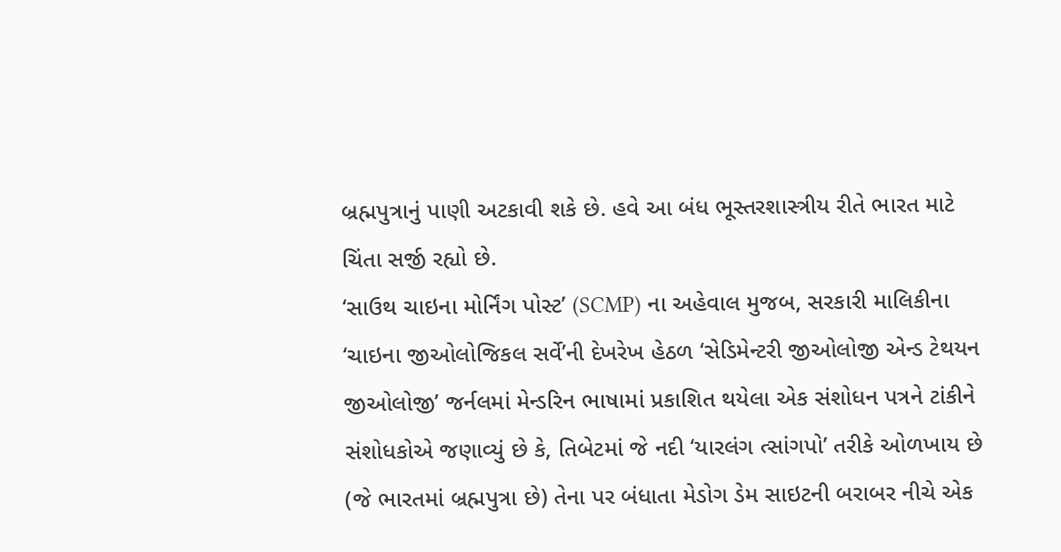બ્રહ્મપુત્રાનું પાણી અટકાવી શકે છે. હવે આ બંધ ભૂસ્તરશાસ્ત્રીય રીતે ભારત માટે ચિંતા સર્જી રહ્યો છે.
‘સાઉથ ચાઇના મોર્નિંગ પોસ્ટ’ (SCMP) ના અહેવાલ મુજબ, સરકારી માલિકીના ‘ચાઇના જીઓલોજિકલ સર્વે’ની દેખરેખ હેઠળ ‘સેડિમેન્ટરી જીઓલોજી એન્ડ ટેથયન જીઓલોજી’ જર્નલમાં મેન્ડરિન ભાષામાં પ્રકાશિત થયેલા એક સંશોધન પત્રને ટાંકીને સંશોધકોએ જણાવ્યું છે કે, તિબેટમાં જે નદી ‘યારલંગ ત્સાંગપો’ તરીકે ઓળખાય છે (જે ભારતમાં બ્રહ્મપુત્રા છે) તેના પર બંધાતા મેડોગ ડેમ સાઇટની બરાબર નીચે એક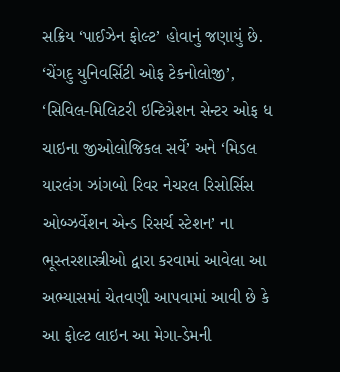સક્રિય ‘પાઈઝેન ફોલ્ટ’ હોવાનું જણાયું છે. ‘ચેંગદુ યુનિવર્સિટી ઓફ ટેકનોલોજી’, ‘સિવિલ-મિલિટરી ઇન્ટિગ્રેશન સેન્ટર ઓફ ધ ચાઇના જીઓલોજિકલ સર્વે’ અને ‘મિડલ યારલંગ ઝાંગબો રિવર નેચરલ રિસોર્સિસ ઓબ્ઝર્વેશન એન્ડ રિસર્ચ સ્ટેશન’ ના ભૂસ્તરશાસ્ત્રીઓ દ્વારા કરવામાં આવેલા આ અભ્યાસમાં ચેતવણી આપવામાં આવી છે કે આ ફોલ્ટ લાઇન આ મેગા-ડેમની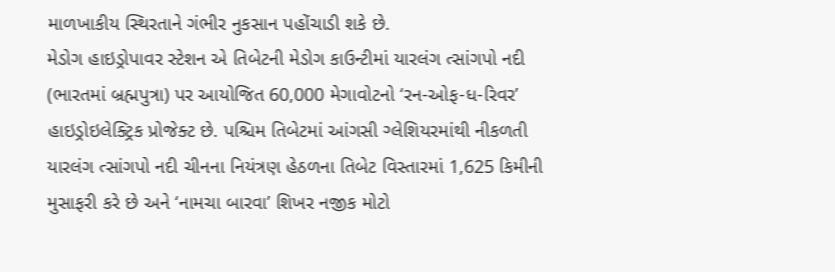માળખાકીય સ્થિરતાને ગંભીર નુકસાન પહોંચાડી શકે છે.
મેડોગ હાઇડ્રોપાવર સ્ટેશન એ તિબેટની મેડોગ કાઉન્ટીમાં યારલંગ ત્સાંગપો નદી (ભારતમાં બ્રહ્મપુત્રા) પર આયોજિત 60,000 મેગાવોટનો ‘રન-ઓફ-ધ-રિવર’ હાઇડ્રોઇલેક્ટ્રિક પ્રોજેક્ટ છે. પશ્ચિમ તિબેટમાં આંગસી ગ્લેશિયરમાંથી નીકળતી યારલંગ ત્સાંગપો નદી ચીનના નિયંત્રણ હેઠળના તિબેટ વિસ્તારમાં 1,625 કિમીની મુસાફરી કરે છે અને ‘નામચા બારવા’ શિખર નજીક મોટો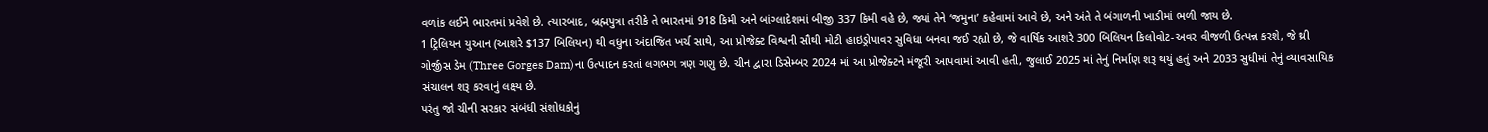વળાંક લઈને ભારતમાં પ્રવેશે છે. ત્યારબાદ, બ્રહ્મપુત્રા તરીકે તે ભારતમાં 918 કિમી અને બાંગ્લાદેશમાં બીજી 337 કિમી વહે છે, જ્યાં તેને ‘જમુના’ કહેવામાં આવે છે, અને અંતે તે બંગાળની ખાડીમાં ભળી જાય છે.
1 ટ્રિલિયન યુઆન (આશરે $137 બિલિયન) થી વધુના અંદાજિત ખર્ચ સાથે, આ પ્રોજેક્ટ વિશ્વની સૌથી મોટી હાઇડ્રોપાવર સુવિધા બનવા જઈ રહ્યો છે, જે વાર્ષિક આશરે 300 બિલિયન કિલોવોટ-અવર વીજળી ઉત્પન્ન કરશે, જે થ્રી ગોર્જીસ ડેમ (Three Gorges Dam)ના ઉત્પાદન કરતાં લગભગ ત્રણ ગણુ છે. ચીન દ્વારા ડિસેમ્બર 2024 માં આ પ્રોજેક્ટને મંજૂરી આપવામાં આવી હતી, જુલાઈ 2025 માં તેનું નિર્માણ શરૂ થયું હતું અને 2033 સુધીમાં તેનું વ્યાવસાયિક સંચાલન શરૂ કરવાનું લક્ષ્ય છે.
પરંતુ જો ચીની સરકાર સંબંધી સંશોધકોનું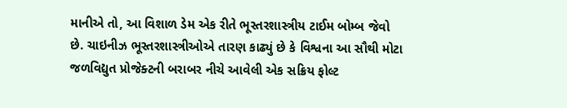માનીએ તો, આ વિશાળ ડેમ એક રીતે ભૂસ્તરશાસ્ત્રીય ટાઈમ બોમ્બ જેવો છે. ચાઇનીઝ ભૂસ્તરશાસ્ત્રીઓએ તારણ કાઢ્યું છે કે વિશ્વના આ સૌથી મોટા જળવિદ્યુત પ્રોજેક્ટની બરાબર નીચે આવેલી એક સક્રિય ફોલ્ટ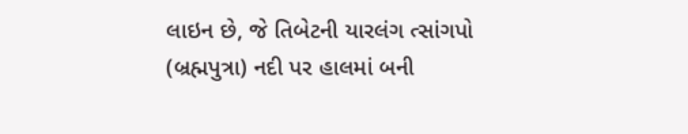લાઇન છે, જે તિબેટની યારલંગ ત્સાંગપો (બ્રહ્મપુત્રા) નદી પર હાલમાં બની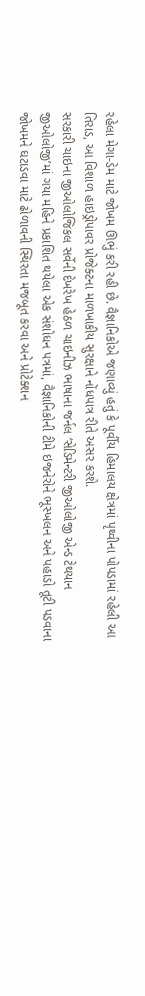રહેલા મેગા-ડેમ માટે જોખમ ઊભું કરી રહી છે. વૈજ્ઞાનિકોએ જણાવ્યું હતું કે પૂર્વીય હિમાલય ક્ષેત્રમાં પૃથ્વીના પોપડામાં રહેલી આ તિરાડ, આ વિશાળ હાઇડ્રોપાવર પ્રોજેક્ટના માળખાકીય સુરક્ષાને નોંધપાત્ર રીતે અસર કરશે.
સરકારી ચાઇના જીઓલોજિકલ સર્વેની દેખરેખ હેઠળ ચાઇનીઝ ભાષાના જર્નલ ‘સેડિમેન્ટરી જીઓલોજી એન્ડ ટેથયાન જીઓલોજી’માં ગયા મહિને પ્રકાશિત થયેલા એક સંશોધન પત્રમાં, વૈજ્ઞાનિકોની ટીમે ઇજનેરોને ભૂસ્ખલન અને પહાડો તૂટી પડવાના જોખમને ઘટાડવા માટે ઢોળાવની સ્થિરતા મજબૂત કરવા અને પ્રોટેક્શન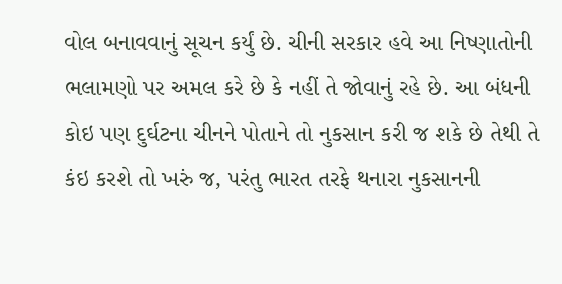વોલ બનાવવાનું સૂચન કર્યું છે. ચીની સરકાર હવે આ નિષ્ણાતોની ભલામણો પર અમલ કરે છે કે નહીં તે જોવાનું રહે છે. આ બંધની કોઇ પણ દુર્ઘટના ચીનને પોતાને તો નુકસાન કરી જ શકે છે તેથી તે કંઇ કરશે તો ખરું જ, પરંતુ ભારત તરફે થનારા નુકસાનની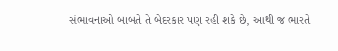સંભાવનાઓ બાબતે તે બેદરકાર પણ રહી શકે છે, આથી જ ભારતે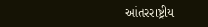આંતરરાષ્ટ્રીય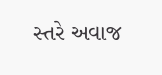સ્તરે અવાજ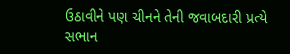ઉઠાવીને પણ ચીનને તેની જવાબદારી પ્રત્યે સભાન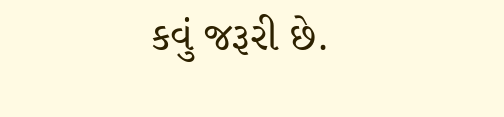કવું જરૂરી છે.